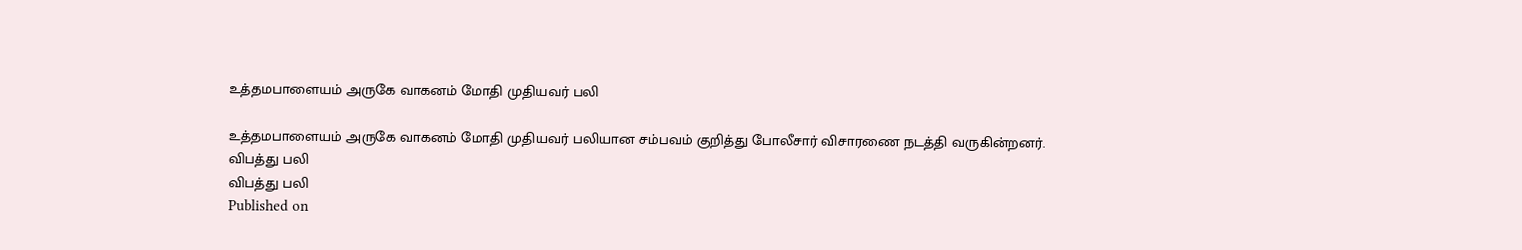உத்தமபாளையம் அருகே வாகனம் மோதி முதியவர் பலி

உத்தமபாளையம் அருகே வாகனம் மோதி முதியவர் பலியான சம்பவம் குறித்து போலீசார் விசாரணை நடத்தி வருகின்றனர்.
விபத்து பலி
விபத்து பலி
Published on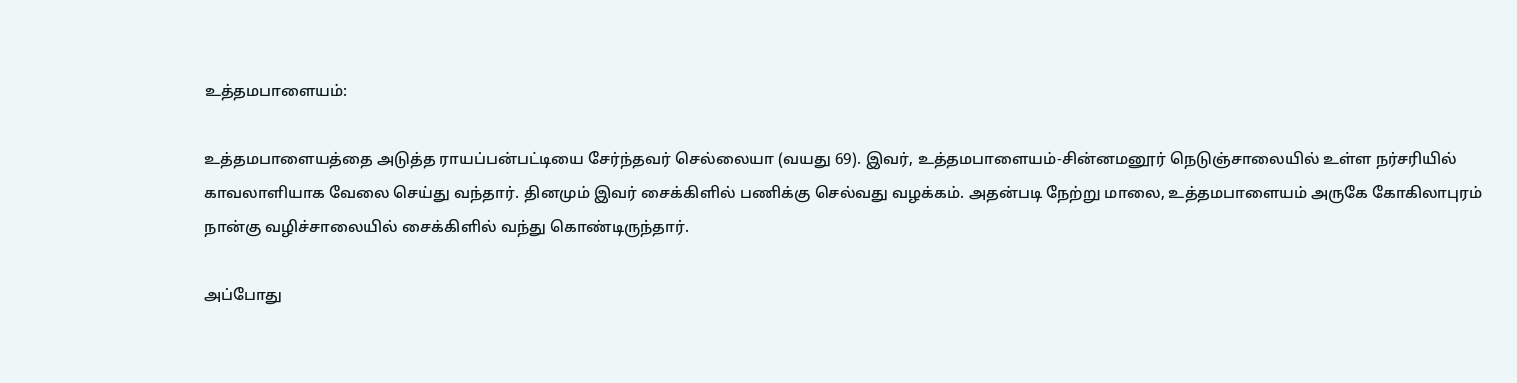உத்தமபாளையம்:

உத்தமபாளையத்தை அடுத்த ராயப்பன்பட்டியை சேர்ந்தவர் செல்லையா (வயது 69). இவர், உத்தமபாளையம்-சின்னமனூர் நெடுஞ்சாலையில் உள்ள நர்சரியில் காவலாளியாக வேலை செய்து வந்தார். தினமும் இவர் சைக்கிளில் பணிக்கு செல்வது வழக்கம். அதன்படி நேற்று மாலை, உத்தமபாளையம் அருகே கோகிலாபுரம் நான்கு வழிச்சாலையில் சைக்கிளில் வந்து கொண்டிருந்தார்.

அப்போது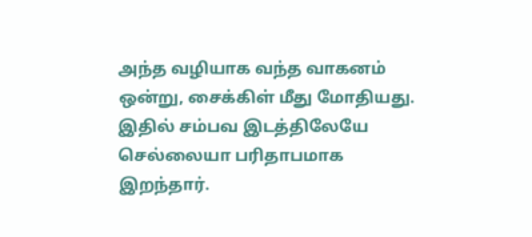அந்த வழியாக வந்த வாகனம் ஒன்று, சைக்கிள் மீது மோதியது. இதில் சம்பவ இடத்திலேயே செல்லையா பரிதாபமாக இறந்தார்.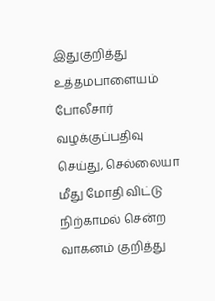இதுகுறித்து உத்தமபாளையம் போலீசார் வழக்குப்பதிவு செய்து, செல்லையா மீது மோதி விட்டு நிற்காமல் சென்ற வாகனம் குறித்து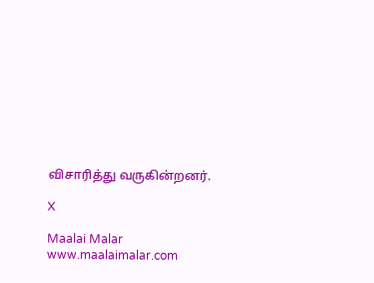விசாரித்து வருகின்றனர்.

X

Maalai Malar
www.maalaimalar.com